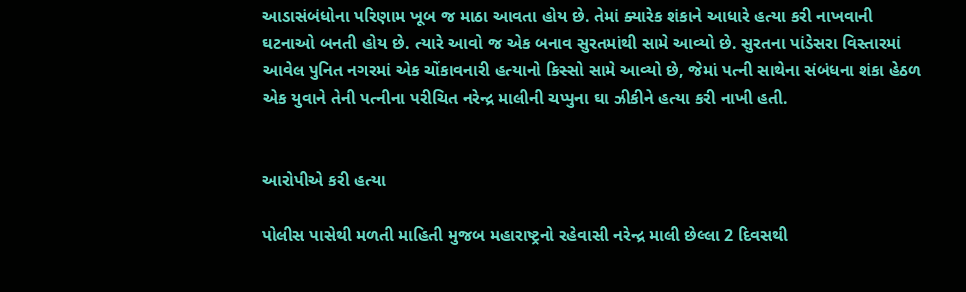આડાસંબંધોના પરિણામ ખૂબ જ માઠા આવતા હોય છે. તેમાં ક્યારેક શંકાને આધારે હત્યા કરી નાખવાની ઘટનાઓ બનતી હોય છે. ત્યારે આવો જ એક બનાવ સુરતમાંથી સામે આવ્યો છે. સુરતના પાંડેસરા વિસ્તારમાં આવેલ પુનિત નગરમાં એક ચોંકાવનારી હત્યાનો કિસ્સો સામે આવ્યો છે, જેમાં પત્ની સાથેના સંબંધના શંકા હેઠળ એક યુવાને તેની પત્નીના પરીચિત નરેન્દ્ર માલીની ચપ્પુના ઘા ઝીકીને હત્યા કરી નાખી હતી.


આરોપીએ કરી હત્યા

પોલીસ પાસેથી મળતી માહિતી મુજબ મહારાષ્ટ્રનો રહેવાસી નરેન્દ્ર માલી છેલ્લા 2 દિવસથી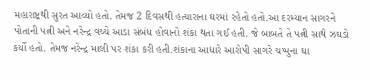મહારાષ્ટ્રથી સુરત આવ્યો હતો. તેમજ 2 દિવસથી હત્યારાના ઘરમાં રહેતો હતો.આ દરમ્યાન સાગરને પોતાની પત્ની અને નરેન્દ્ર વચ્ચે આડા સંબંધ હોવાનો શંકા થતા ગઈ હતી. જે બાબતે તે પત્ની સાથે ઝઘડો કર્યો હતો. તેમજ નરેન્દ્ર માલી પર શંકા કરી હતી.શંકાના આધારે આરોપી સાગરે ચપ્પુના ઘા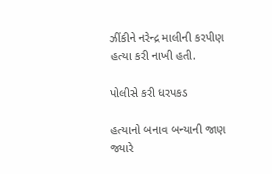ઝીંકીને નરેન્દ્ર માલીની કરપીણ હત્યા કરી નાખી હતી.

પોલીસે કરી ધરપકડ

હત્યાનો બનાવ બન્યાની જાણ જ્યારે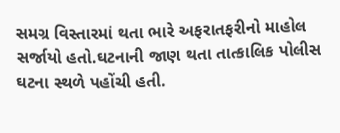સમગ્ર વિસ્તારમાં થતા ભારે અફરાતફરીનો માહોલ સર્જાયો હતો.ઘટનાની જાણ થતા તાત્કાલિક પોલીસ ઘટના સ્થળે પહોંચી હતી.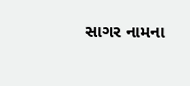સાગર નામના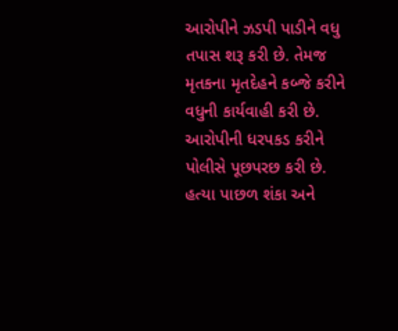આરોપીને ઝડપી પાડીને વધુ તપાસ શરૂ કરી છે. તેમજ મૃતકના મૃતદેહને કબ્જે કરીને વધુની કાર્યવાહી કરી છે. આરોપીની ધરપકડ કરીને પોલીસે પૂછપરછ કરી છે. હત્યા પાછળ શંકા અને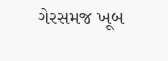ગેરસમજ ખૂબ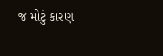જ મોટું કારણ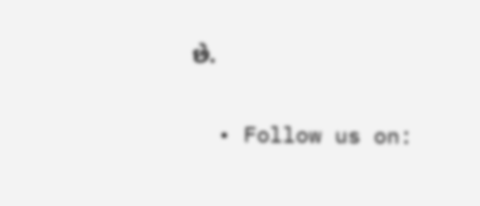છે.

  • Follow us on: